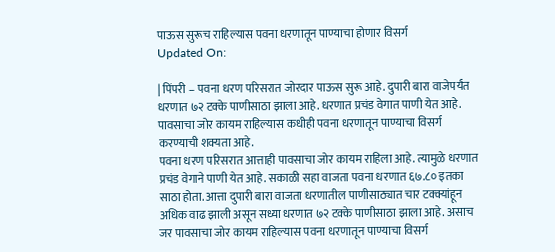पाऊस सुरूच राहिल्यास पवना धरणातून पाण्याचा होणार विसर्ग
Updated On:

| पिंपरी – पवना धरण परिसरात जोरदार पाऊस सुरू आहे. दुपारी बारा वाजेपर्यंत धरणात ७२ टक्के पाणीसाठा झाला आहे. धरणात प्रचंड वेगात पाणी येत आहे. पावसाचा जोर कायम राहिल्यास कधीही पवना धरणातून पाण्याचा विसर्ग करण्याची शक्यता आहे.
पवना धरण परिसरात आत्ताही पावसाचा जोर कायम राहिला आहे. त्यामुळे धरणात प्रचंड वेगाने पाणी येत आहे. सकाळी सहा वाजता पवना धरणात ६७.८० इतका साठा होता. आत्ता दुपारी बारा वाजता धरणातील पाणीसाठ्यात चार टक्क्यांहून अधिक वाढ झाली असून सध्या धरणात ७२ टक्के पाणीसाठा झाला आहे. असाच जर पावसाचा जोर कायम राहिल्यास पवना धरणातून पाण्याचा विसर्ग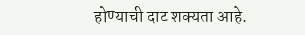होण्याची दाट शक्यता आहे.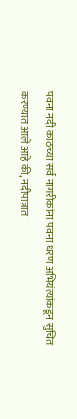पवना नदी काठच्या सर्व नागरीकांना पवना धरण अभियंत्यांकडून सुचित करण्यात आले आहे की, नदीपात्रात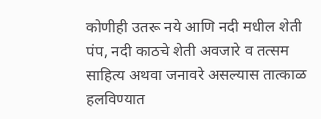कोणीही उतरू नये आणि नदी मधील शेती पंप, नदी काठचे शेती अवजारे व तत्सम साहित्य अथवा जनावरे असल्यास तात्काळ हलविण्यात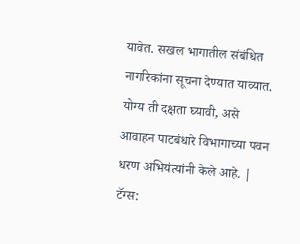यावेत. सखल भागातील संबंधित नागरिकांना सूचना देण्यात याव्यात. योग्य ती दक्षता घ्यावी, असे आवाहन पाटबंधारे विभागाच्या पवन धरण अभियंत्यांनी केले आहे. |
टॅग्स: